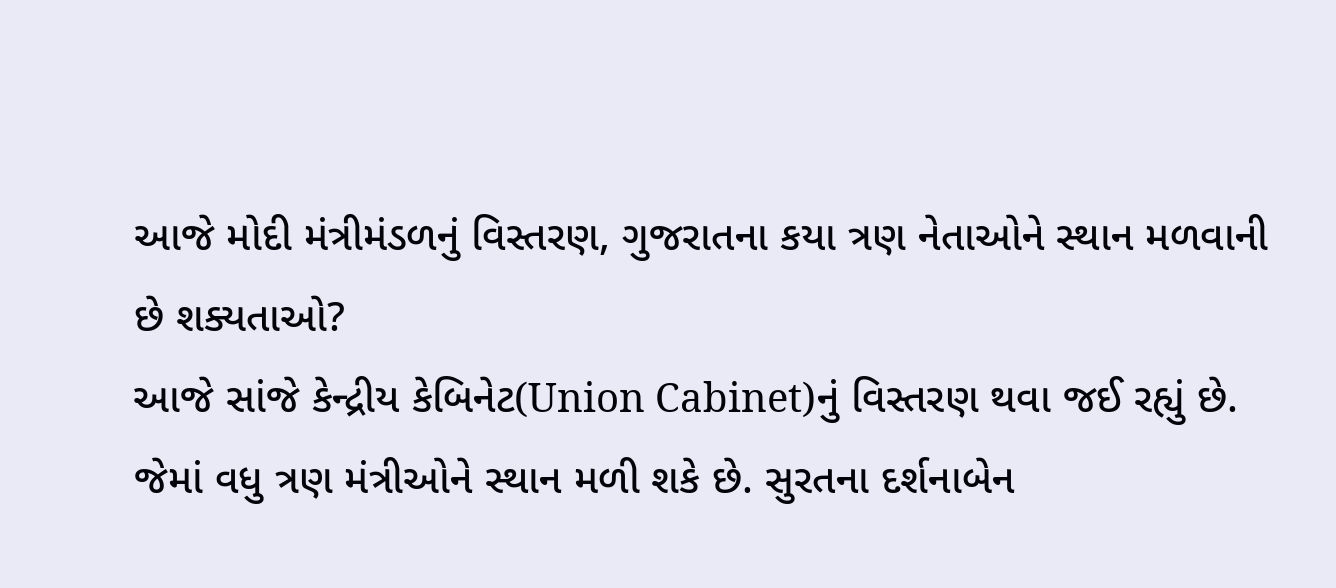આજે મોદી મંત્રીમંડળનું વિસ્તરણ, ગુજરાતના કયા ત્રણ નેતાઓને સ્થાન મળવાની છે શક્યતાઓ?
આજે સાંજે કેન્દ્રીય કેબિનેટ(Union Cabinet)નું વિસ્તરણ થવા જઈ રહ્યું છે. જેમાં વધુ ત્રણ મંત્રીઓને સ્થાન મળી શકે છે. સુરતના દર્શનાબેન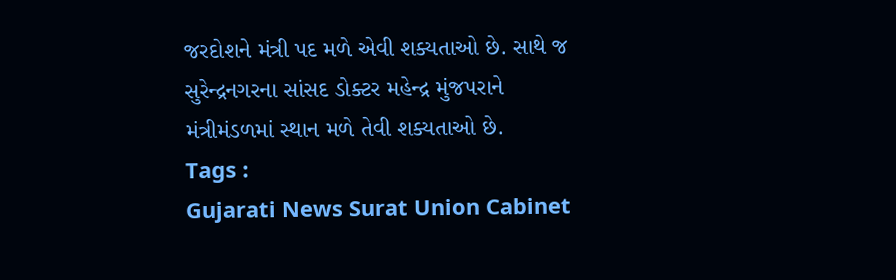જરદોશને મંત્રી પદ મળે એવી શક્યતાઓ છે. સાથે જ સુરેન્દ્રનગરના સાંસદ ડોક્ટર મહેન્દ્ર મુંજપરાને મંત્રીમંડળમાં સ્થાન મળે તેવી શક્યતાઓ છે.
Tags :
Gujarati News Surat Union Cabinet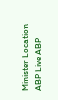Minister Location ABP Live ABP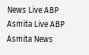News Live ABP Asmita Live ABP Asmita News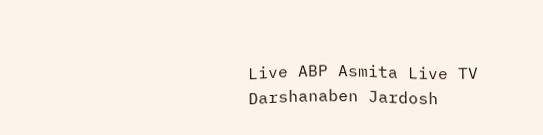Live ABP Asmita Live TV Darshanaben Jardosh